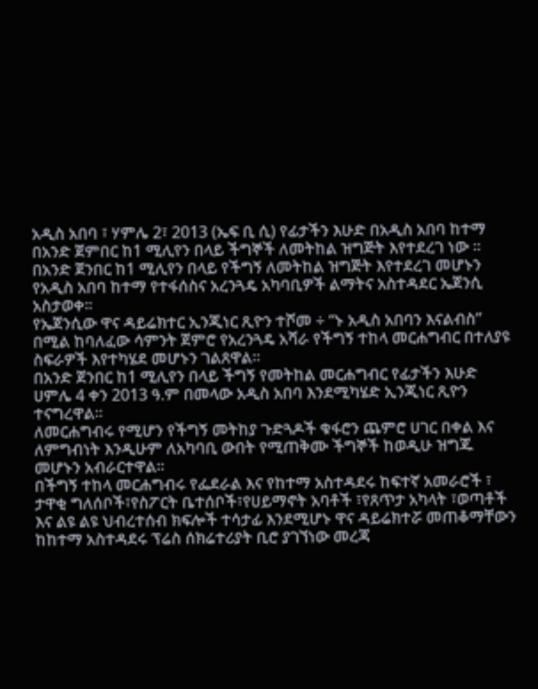አዲስ አበባ ፣ ሃምሌ 2፣ 2013 (ኤፍ ቢ ሲ) የፊታችን እሁድ በአዲስ አበባ ከተማ በአንድ ጀምበር ከ1 ሚሊየን በላይ ችግኞች ለመትከል ዝግጅት እየተደረገ ነው ፡፡
በአንድ ጀንበር ከ1 ሚሊየን በላይ የችግኝ ለመትከል ዝግጅት እየተደረገ መሆኑን የአዲስ አበባ ከተማ የተፋሰስና አረንጓዴ አካባቢዎች ልማትና አስተዳደር ኤጀንሲ አስታወቀ፡፡
የኤጀንሲው ዋና ዳይሬክተር ኢንጂነር ጺዮን ተሾመ ÷ “ኑ አዲስ አበባን እናልብስ” በሚል ከባለፈው ሳምንት ጀምሮ የአረንጓዴ አሻራ የችግኝ ተከላ መርሐግብር በተለያዩ ስፍራዎች እየተካሄደ መሆኑን ገልጸዋል፡፡
በአንድ ጀንበር ከ1 ሚሊየን በላይ ችግኝ የመትከል መርሐግብር የፊታችን እሁድ ሀምሌ 4 ቀን 2013 ዓ.ም በመላው አዲስ አበባ እንደሚካሄድ ኢንጂነር ጺዮን ተናግረዋል፡፡
ለመርሐግብሩ የሚሆን የችግኝ መትከያ ጉድጓዶች ቁፋሮን ጨምሮ ሀገር በቀል እና ለምግብነት እንዲሁም ለአካባቢ ውበት የሚጠቅሙ ችግኞች ከወዲሁ ዝግጁ መሆኑን አብራርተዋል፡፡
በችግኝ ተከላ መርሐግብሩ የፌደራል እና የከተማ አስተዳደሩ ከፍተኛ አመራሮች ፣ ታዋቂ ግለሰቦች፣የስፖርት ቤተሰቦች፣የሀይማኖት አባቶች ፣የጸጥታ አካላት ፣ወጣቶች እና ልዩ ልዩ ህብረተሰብ ክፍሎች ተሳታፊ እንደሚሆኑ ዋና ዳይሬክተሯ መጠቆማቸውን ከከተማ አስተዳደሩ ፕሬስ ሰክሬተሪያት ቢሮ ያገኘነው መረጃ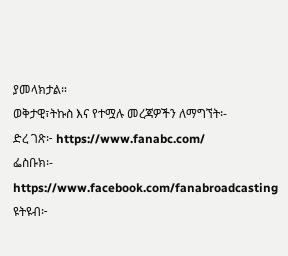ያመላክታል።
ወቅታዊ፣ትኩስ እና የተሟሉ መረጃዎችን ለማግኘት፡-
ድረ ገጽ፦ https://www.fanabc.com/
ፌስቡክ፡- https://www.facebook.com/fanabroadcasting
ዩትዩብ፦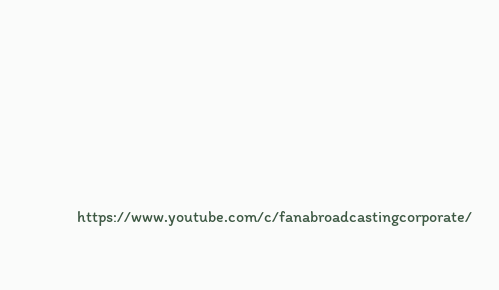https://www.youtube.com/c/fanabroadcastingcorporate/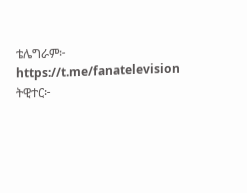ቴሌግራም፦ https://t.me/fanatelevision
ትዊተር፦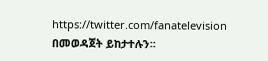https://twitter.com/fanatelevision በመወዳጀት ይከታተሉን፡፡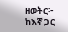ዘወትር፦ ከእኛ ጋር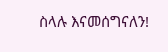ስላሉ እናመሰግናለን!